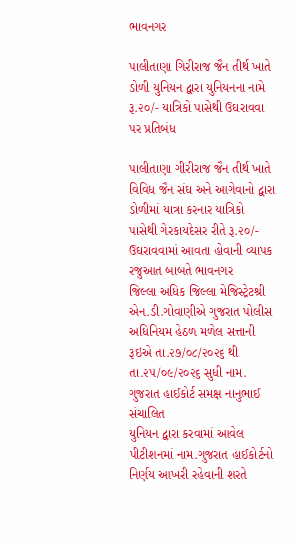ભાવનગર

પાલીતાણા ગિરીરાજ જૈન તીર્થ ખાતે ડોળી યુનિયન દ્વારા યુનિયનના નામે રૂ.૨૦/- યાત્રિકો પાસેથી ઉઘરાવવા પર પ્રતિબંધ

પાલીતાણા ગીરીરાજ જૈન તીર્થ ખાતે વિવિધ જૈન સંઘ અને આગેવાનો દ્વારા ડોળીમાં યાત્રા કરનાર યાત્રિકો
પાસેથી ગેરકાયદેસર રીતે રૂ.૨૦/- ઉઘરાવવામાં આવતા હોવાની વ્યાપક રજુઆત બાબતે ભાવનગર
જિલ્લા અધિક જિલ્લા મેજિસ્ટ્રેટશ્રી એન.ડી.ગોવાણીએ ગુજરાત પોલીસ અધિનિયમ હેઠળ મળેલ સત્તાની
રૂઇએ તા.૨૭/૦૮/૨૦૨૬ થી તા.૨૫/૦૯/૨૦૨૬ સુધી નામ. ગુજરાત હાઈકોર્ટ સમક્ષ નાનુભાઈ સંચાલિત
યુનિયન દ્વારા કરવામાં આવેલ પીટીશનમાં નામ.ગુજરાત હાઈકોર્ટનો નિર્ણય આખરી રહેવાની શરતે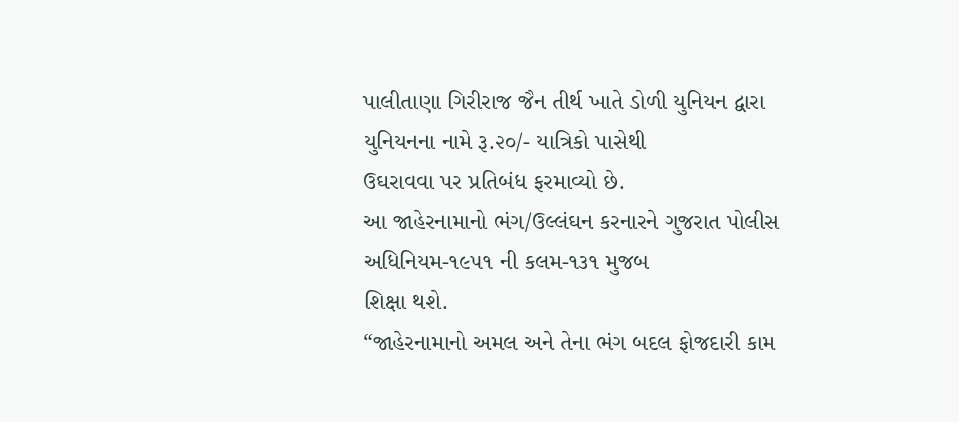પાલીતાણા ગિરીરાજ જૈન તીર્થ ખાતે ડોળી યુનિયન દ્વારા યુનિયનના નામે રૂ.૨૦/- યાત્રિકો પાસેથી
ઉઘરાવવા પર પ્રતિબંધ ફરમાવ્યો છે.
આ જાહેરનામાનો ભંગ/ઉલ્લંઘન કરનારને ગુજરાત પોલીસ અધિનિયમ-૧૯૫૧ ની કલમ-૧૩૧ મુજબ
શિક્ષા થશે.
“જાહેરનામાનો અમલ અને તેના ભંગ બદલ ફોજદારી કામ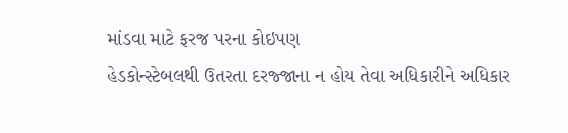માંડવા માટે ફરજ પરના કોઇપણ
હેડકોન્સ્ટેબલથી ઉતરતા દરજ્જાના ન હોય તેવા અધિકારીને અધિકાર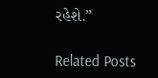રહેશે.”

Related Posts